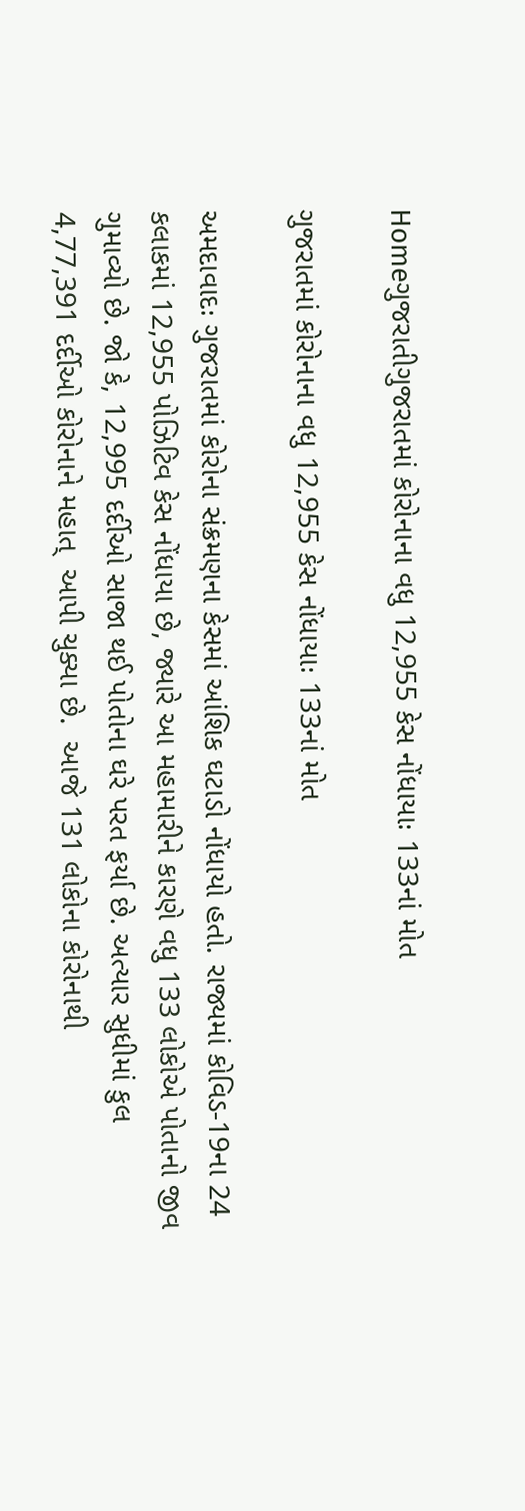Homeગુજરાતીગુજરાતમાં કોરોનાના વધુ 12,955 કેસ નોંધાયાઃ 133નાં મોત

ગુજરાતમાં કોરોનાના વધુ 12,955 કેસ નોંધાયાઃ 133નાં મોત

અમદાવાદઃ ગુજરાતમાં કોરોના સંક્રમણના કેસમાં આંશિક ઘટાડો નોંધાયો હતો. રાજ્યમાં કોવિડ-19ના 24 કલાકમાં 12,955 પોઝિટિવ કેસ નોંધાયા છે, જ્યારે આ મહામારીને કારણે વધુ 133 લોકોએ પોતાનો જીવ ગુમાવ્યો છે. જો કે, 12,995 દર્દીઓ સાજા થઈ પોતોના ઘરે પરત ફર્યા છે. અત્યાર સુધીમાં કુલ 4,77,391 દર્દીઓ કોરોનાને મહાત્  આપી ચુક્યા છે.  આજે 131 લોકોના કોરોનાથી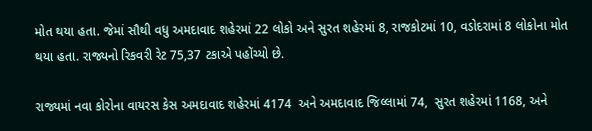મોત થયા હતા. જેમાં સૌથી વધુ અમદાવાદ શહેરમાં 22 લોકો અને સુરત શહેરમાં 8, રાજકોટમાં 10, વડોદરામાં 8 લોકોના મોત થયા હતા. રાજ્યનો રિકવરી રેટ 75,37 ટકાએ પહોંચ્યો છે.

રાજ્યમાં નવા કોરોના વાયરસ કેસ અમદાવાદ શહેરમાં 4174  અને અમદાવાદ જિલ્લામાં 74,  સુરત શહેરમાં 1168, અને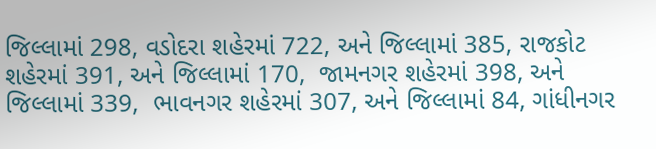જિલ્લામાં 298, વડોદરા શહેરમાં 722, અને જિલ્લામાં 385, રાજકોટ શહેરમાં 391, અને જિલ્લામાં 170,  જામનગર શહેરમાં 398, અને જિલ્લામાં 339,  ભાવનગર શહેરમાં 307, અને જિલ્લામાં 84, ગાંધીનગર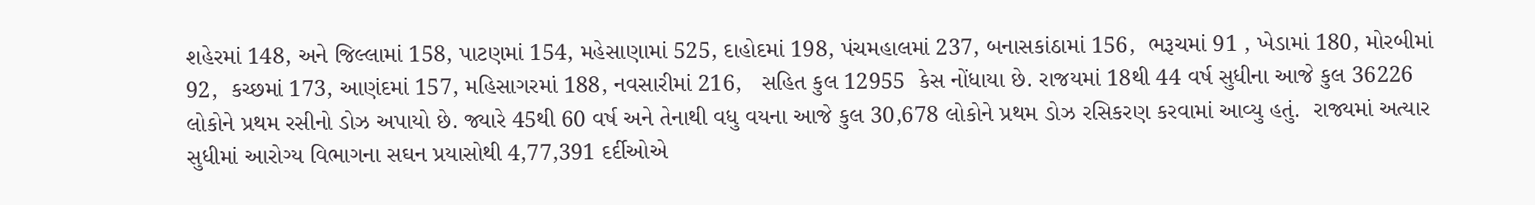શહેરમાં 148, અને જિલ્લામાં 158, પાટણમાં 154, મહેસાણામાં 525, દાહોદમાં 198, પંચમહાલમાં 237, બનાસકાંઠામાં 156,  ભરૂચમાં 91 , ખેડામાં 180, મોરબીમાં 92,  કચ્છમાં 173, આણંદમાં 157, મહિસાગરમાં 188, નવસારીમાં 216,   સહિત કુલ 12955  કેસ નોંધાયા છે. રાજયમાં 18થી 44 વર્ષ સુધીના આજે કુલ 36226  લોકોને પ્રથમ રસીનો ડોઝ અપાયો છે. જ્યારે 45થી 60 વર્ષ અને તેનાથી વધુ વયના આજે કુલ 30,678 લોકોને પ્રથમ ડોઝ રસિકરણ કરવામાં આવ્યુ હતું.  રાજ્યમાં અત્યાર સુધીમાં આરોગ્ય વિભાગના સઘન પ્રયાસોથી 4,77,391 દર્દીઓએ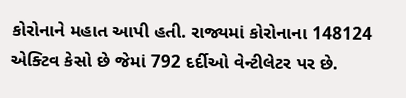કોરોનાને મહાત આપી હતી. રાજ્યમાં કોરોનાના 148124 એક્ટિવ કેસો છે જેમાં 792 દર્દીઓ વેન્ટીલેટર પર છે.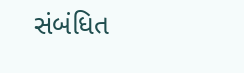સંબંધિત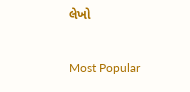લેખો

Most Popular